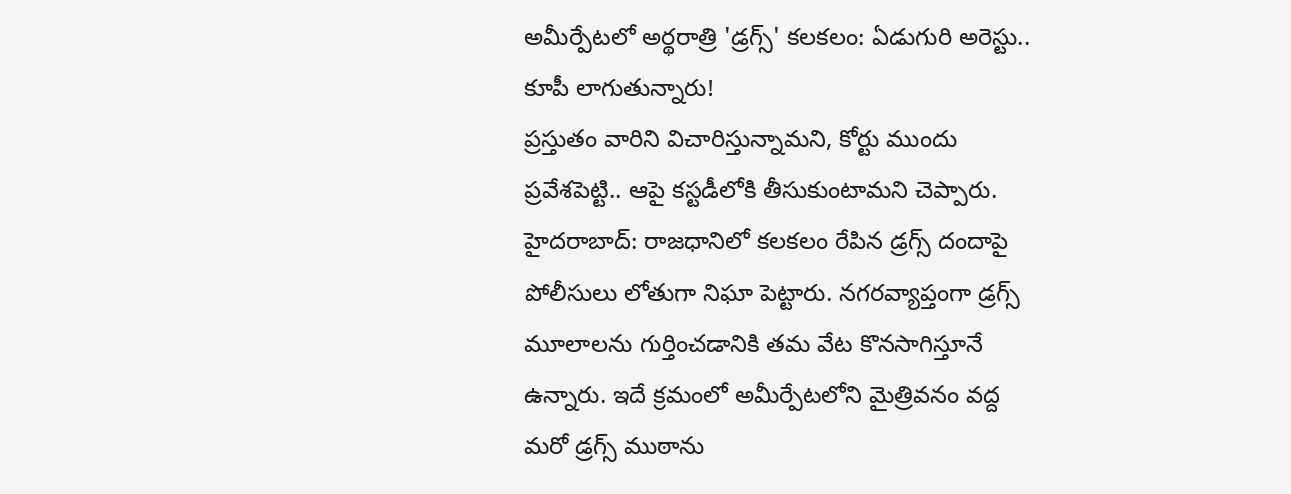అమీర్పేటలో అర్థరాత్రి 'డ్రగ్స్' కలకలం: ఏడుగురి అరెస్టు.. కూపీ లాగుతున్నారు!
ప్రస్తుతం వారిని విచారిస్తున్నామని, కోర్టు ముందు ప్రవేశపెట్టి.. ఆపై కస్టడీలోకి తీసుకుంటామని చెప్పారు.
హైదరాబాద్: రాజధానిలో కలకలం రేపిన డ్రగ్స్ దందాపై పోలీసులు లోతుగా నిఘా పెట్టారు. నగరవ్యాప్తంగా డ్రగ్స్ మూలాలను గుర్తించడానికి తమ వేట కొనసాగిస్తూనే ఉన్నారు. ఇదే క్రమంలో అమీర్పేటలోని మైత్రివనం వద్ద మరో డ్రగ్స్ ముఠాను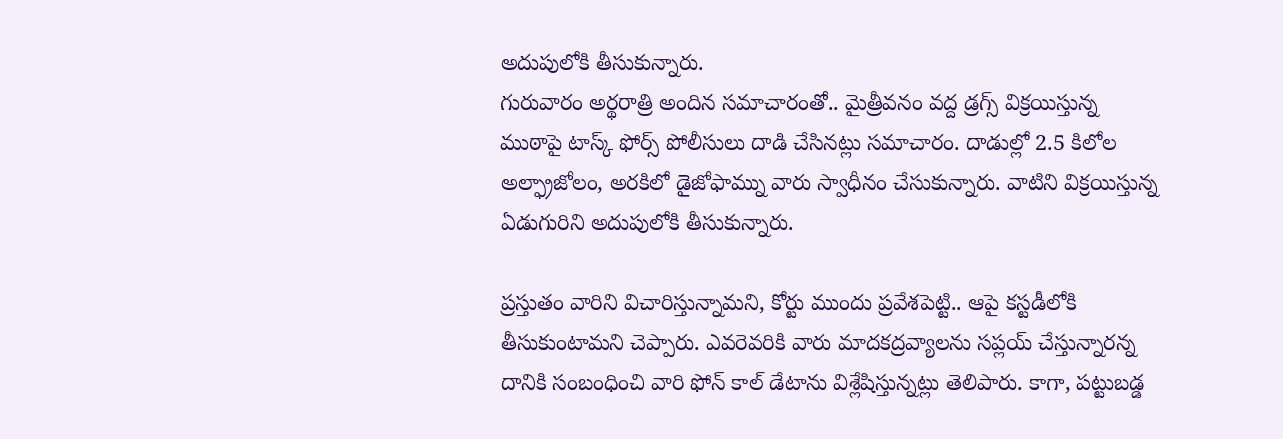అదుపులోకి తీసుకున్నారు.
గురువారం అర్థరాత్రి అందిన సమాచారంతో.. మైత్రీవనం వద్ద డ్రగ్స్ విక్రయిస్తున్న ముఠాపై టాస్క్ ఫోర్స్ పోలీసులు దాడి చేసినట్లు సమాచారం. దాడుల్లో 2.5 కిలోల అల్ఫ్రాజోలం, అరకిలో డైజోఫామ్ను వారు స్వాధీనం చేసుకున్నారు. వాటిని విక్రయిస్తున్న ఏడుగురిని అదుపులోకి తీసుకున్నారు.

ప్రస్తుతం వారిని విచారిస్తున్నామని, కోర్టు ముందు ప్రవేశపెట్టి.. ఆపై కస్టడీలోకి తీసుకుంటామని చెప్పారు. ఎవరెవరికి వారు మాదకద్రవ్యాలను సప్లయ్ చేస్తున్నారన్న దానికి సంబంధించి వారి ఫోన్ కాల్ డేటాను విశ్లేషిస్తున్నట్లు తెలిపారు. కాగా, పట్టుబడ్డ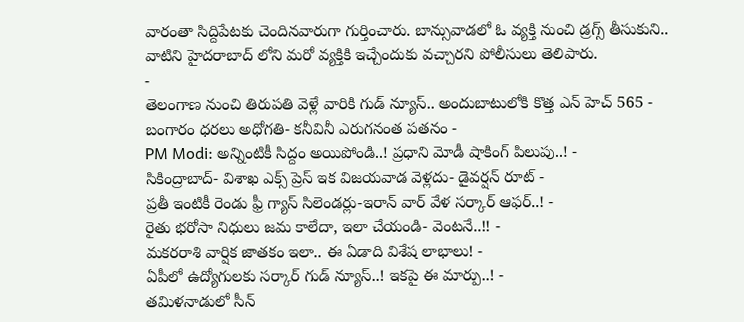వారంతా సిద్దిపేటకు చెందినవారుగా గుర్తించారు. బాన్సువాడలో ఓ వ్యక్తి నుంచి డ్రగ్స్ తీసుకుని.. వాటిని హైదరాబాద్ లోని మరో వ్యక్తికి ఇచ్చేందుకు వచ్చారని పోలీసులు తెలిపారు.
-
తెలంగాణ నుంచి తిరుపతి వెళ్లే వారికి గుడ్ న్యూస్.. అందుబాటులోకి కొత్త ఎన్ హెచ్ 565 -
బంగారం ధరలు అధోగతి- కనీవినీ ఎరుగనంత పతనం -
PM Modi: అన్నింటికీ సిద్దం అయిపోండి..! ప్రధాని మోడీ షాకింగ్ పిలుపు..! -
సికింద్రాబాద్- విశాఖ ఎక్స్ ప్రెస్ ఇక విజయవాడ వెళ్లదు- డైవర్షన్ రూట్ -
ప్రతీ ఇంటికీ రెండు ఫ్రీ గ్యాస్ సిలెండర్లు-ఇరాన్ వార్ వేళ సర్కార్ ఆఫర్..! -
రైతు భరోసా నిధులు జమ కాలేదా, ఇలా చేయండి- వెంటనే..!! -
మకరరాశి వార్షిక జాతకం ఇలా.. ఈ ఏడాది విశేష లాభాలు! -
ఏపీలో ఉద్యోగులకు సర్కార్ గుడ్ న్యూస్..! ఇకపై ఈ మార్పు..! -
తమిళనాడులో సీన్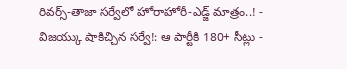రివర్స్-తాజా సర్వేలో హోరాహోరీ-ఎడ్జ్ మాత్రం..! -
విజయ్కు షాకిచ్చిన సర్వే!: ఆ పార్టీకి 180+ సీట్లు -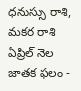ధనుస్సు రాశి, మకర రాశి ఏప్రిల్ నెల జాతక ఫలం -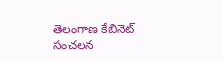తెలంగాణ కేబినెట్ సంచలన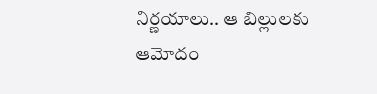నిర్ణయాలు.. ఆ బిల్లులకు ఆమోదం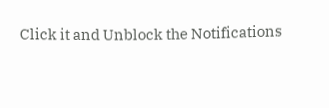Click it and Unblock the Notifications